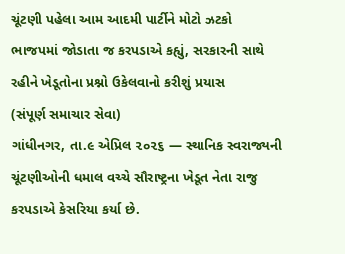ચૂંટણી પહેલા આમ આદમી પાર્ટીને મોટો ઝટકો
ભાજપમાં જોડાતા જ કરપડાએ કહ્યું, સરકારની સાથે રહીને ખેડૂતોના પ્રશ્નો ઉકેલવાનો કરીશું પ્રયાસ
(સંપૂર્ણ સમાચાર સેવા)
ગાંધીનગર, તા.૯ એપ્રિલ ૨૦૨૬ — સ્થાનિક સ્વરાજ્યની ચૂંટણીઓની ધમાલ વચ્ચે સૌરાષ્ટ્રના ખેડૂત નેતા રાજુ કરપડાએ કેસરિયા કર્યા છે.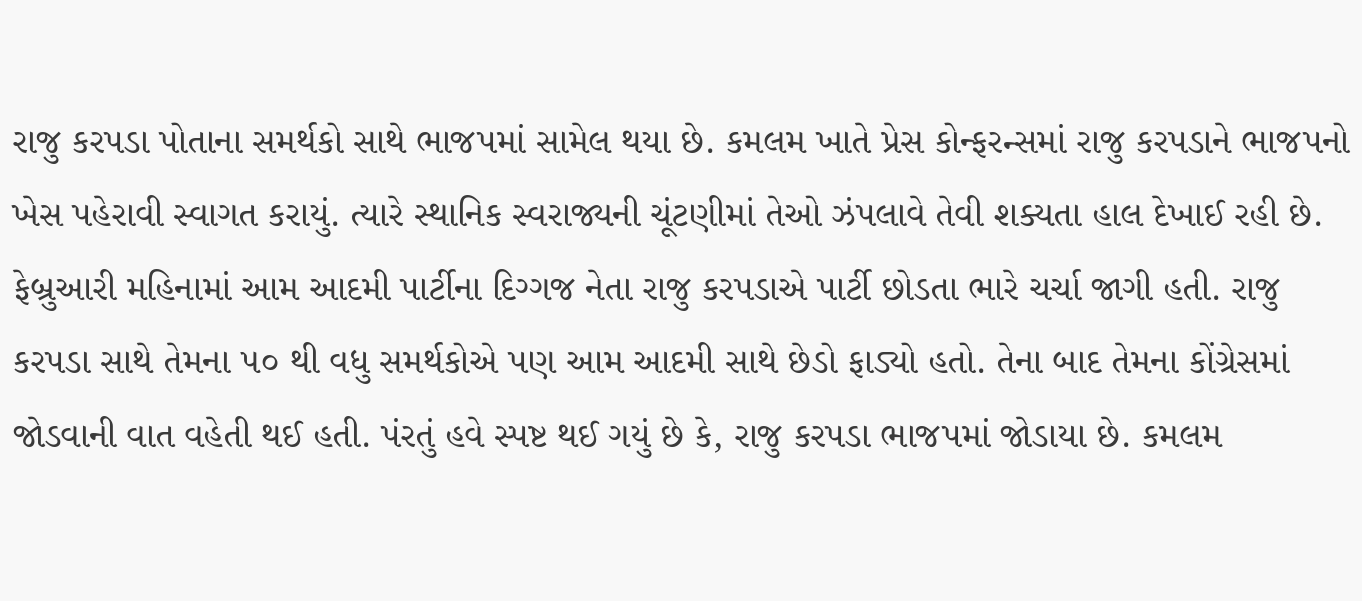રાજુ કરપડા પોતાના સમર્થકો સાથે ભાજપમાં સામેલ થયા છે. કમલમ ખાતે પ્રેસ કોન્ફરન્સમાં રાજુ કરપડાને ભાજપનો ખેસ પહેરાવી સ્વાગત કરાયું. ત્યારે સ્થાનિક સ્વરાજ્યની ચૂંટણીમાં તેઓ ઝંપલાવે તેવી શક્યતા હાલ દેખાઈ રહી છે.
ફેબ્રુઆરી મહિનામાં આમ આદમી પાર્ટીના દિગ્ગજ નેતા રાજુ કરપડાએ પાર્ટી છોડતા ભારે ચર્ચા જાગી હતી. રાજુ કરપડા સાથે તેમના ૫૦ થી વધુ સમર્થકોએ પણ આમ આદમી સાથે છેડો ફાડ્યો હતો. તેના બાદ તેમના કોંગ્રેસમાં જોડવાની વાત વહેતી થઈ હતી. પંરતું હવે સ્પષ્ટ થઈ ગયું છે કે, રાજુ કરપડા ભાજપમાં જોડાયા છે. કમલમ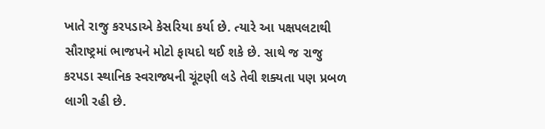ખાતે રાજુ કરપડાએ કેસરિયા કર્યા છે. ત્યારે આ પક્ષપલટાથી સૌરાષ્ટ્રમાં ભાજપને મોટો ફાયદો થઈ શકે છે. સાથે જ રાજુ કરપડા સ્થાનિક સ્વરાજ્યની ચૂંટણી લડે તેવી શક્યતા પણ પ્રબળ લાગી રહી છે.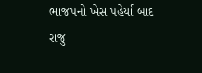ભાજપનો ખેસ પહેર્યા બાદ રાજુ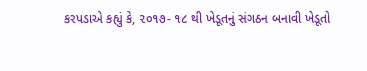કરપડાએ કહ્યું કે, ૨૦૧૭- ૧૮ થી ખેડૂતનું સંગઠન બનાવી ખેડૂતો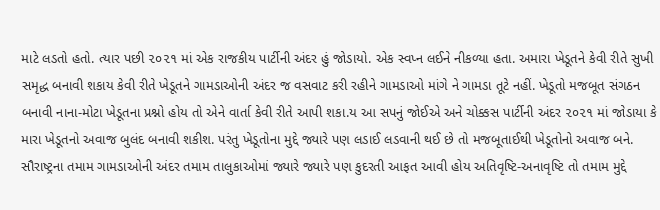માટે લડતો હતો. ત્યાર પછી ૨૦૨૧ માં એક રાજકીય પાર્ટીની અંદર હું જોડાયો. એક સ્વપ્ન લઈને નીકળ્યા હતા. અમારા ખેડૂતને કેવી રીતે સુખી સમૃદ્ધ બનાવી શકાય કેવી રીતે ખેડૂતને ગામડાઓની અંદર જ વસવાટ કરી રહીને ગામડાઓ માંગે ને ગામડા તૂટે નહીં. ખેડૂતો મજબૂત સંગઠન બનાવી નાના-મોટા ખેડૂતના પ્રશ્નો હોય તો એને વાર્તા કેવી રીતે આપી શકા.ય આ સપનું જોઈએ અને ચોક્કસ પાર્ટીની અંદર ૨૦૨૧ માં જોડાયા કે મારા ખેડૂતનો અવાજ બુલંદ બનાવી શકીશ. પરંતુ ખેડૂતોના મુદ્દે જ્યારે પણ લડાઈ લડવાની થઈ છે તો મજબૂતાઈથી ખેડૂતોનો અવાજ બને. સૌરાષ્ટ્રના તમામ ગામડાઓની અંદર તમામ તાલુકાઓમાં જ્યારે જ્યારે પણ કુદરતી આફત આવી હોય અતિવૃષ્ટિ-અનાવૃષ્ટિ તો તમામ મુદ્દે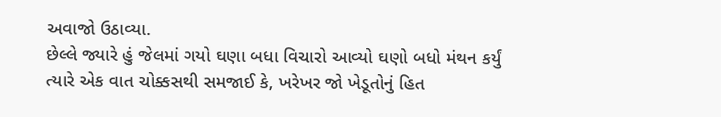અવાજો ઉઠાવ્યા.
છેલ્લે જ્યારે હું જેલમાં ગયો ઘણા બધા વિચારો આવ્યો ઘણો બધો મંથન કર્યું ત્યારે એક વાત ચોક્કસથી સમજાઈ કે, ખરેખર જો ખેડૂતોનું હિત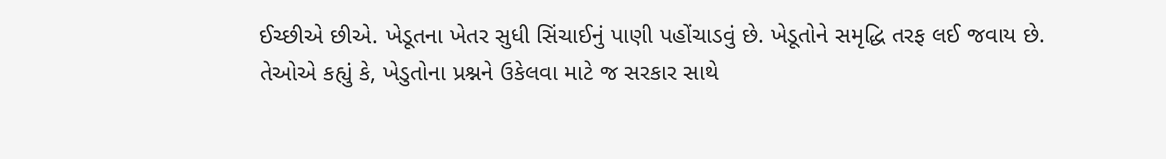ઈચ્છીએ છીએ. ખેડૂતના ખેતર સુધી સિંચાઈનું પાણી પહોંચાડવું છે. ખેડૂતોને સમૃદ્ધિ તરફ લઈ જવાય છે.
તેઓએ કહ્યું કે, ખેડુતોના પ્રશ્નને ઉકેલવા માટે જ સરકાર સાથે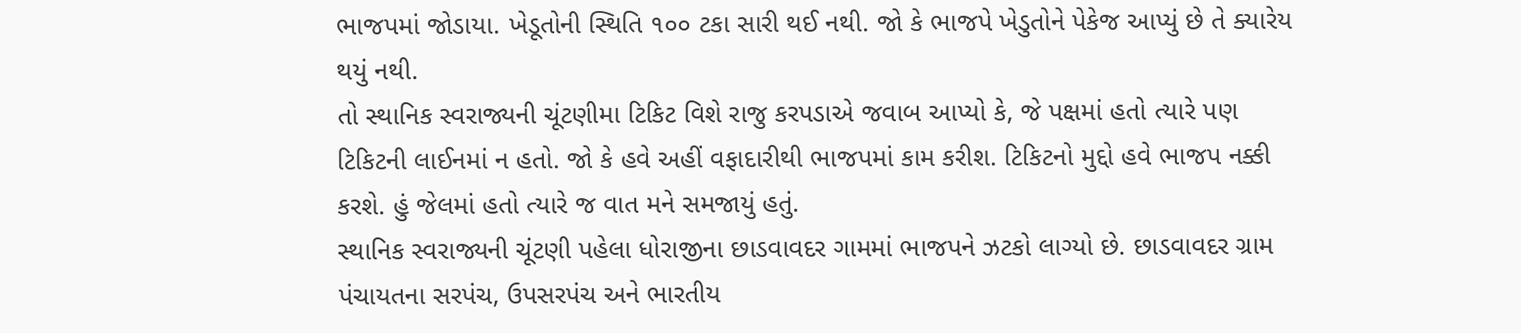ભાજપમાં જોડાયા. ખેડૂતોની સ્થિતિ ૧૦૦ ટકા સારી થઈ નથી. જો કે ભાજપે ખેડુતોને પેકેજ આપ્યું છે તે ક્યારેય થયું નથી.
તો સ્થાનિક સ્વરાજ્યની ચૂંટણીમા ટિકિટ વિશે રાજુ કરપડાએ જવાબ આપ્યો કે, જે પક્ષમાં હતો ત્યારે પણ ટિકિટની લાઈનમાં ન હતો. જો કે હવે અહીં વફાદારીથી ભાજપમાં કામ કરીશ. ટિકિટનો મુદ્દો હવે ભાજપ નક્કી કરશે. હું જેલમાં હતો ત્યારે જ વાત મને સમજાયું હતું.
સ્થાનિક સ્વરાજ્યની ચૂંટણી પહેલા ધોરાજીના છાડવાવદર ગામમાં ભાજપને ઝટકો લાગ્યો છે. છાડવાવદર ગ્રામ પંચાયતના સરપંચ, ઉપસરપંચ અને ભારતીય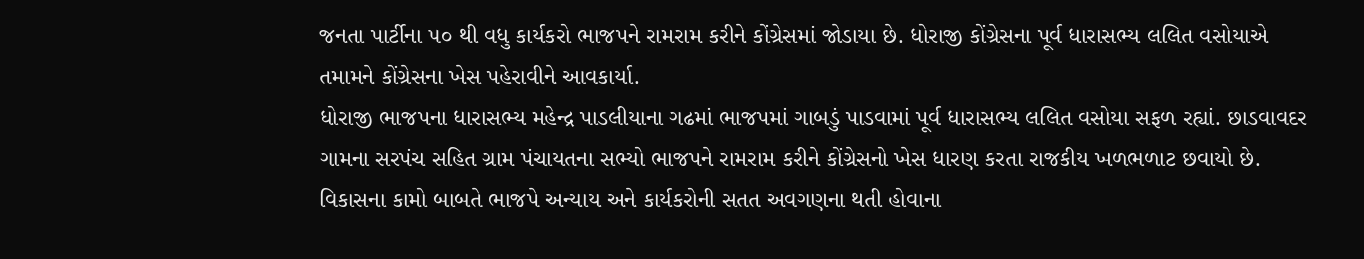જનતા પાર્ટીના ૫૦ થી વધુ કાર્યકરો ભાજપને રામરામ કરીને કોંગ્રેસમાં જોડાયા છે. ધોરાજી કોંગ્રેસના પૂર્વ ધારાસભ્ય લલિત વસોયાએ તમામને કોંગ્રેસના ખેસ પહેરાવીને આવકાર્યા.
ધોરાજી ભાજપના ધારાસભ્ય મહેન્દ્ર પાડલીયાના ગઢમાં ભાજપમાં ગાબડું પાડવામાં પૂર્વ ધારાસભ્ય લલિત વસોયા સફળ રહ્યાં. છાડવાવદર ગામના સરપંચ સહિત ગ્રામ પંચાયતના સભ્યો ભાજપને રામરામ કરીને કોંગ્રેસનો ખેસ ધારણ કરતા રાજકીય ખળભળાટ છવાયો છે. વિકાસના કામો બાબતે ભાજપે અન્યાય અને કાર્યકરોની સતત અવગણના થતી હોવાના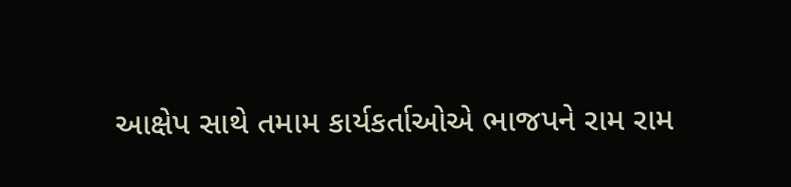આક્ષેપ સાથે તમામ કાર્યકર્તાઓએ ભાજપને રામ રામ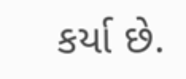કર્યા છે.